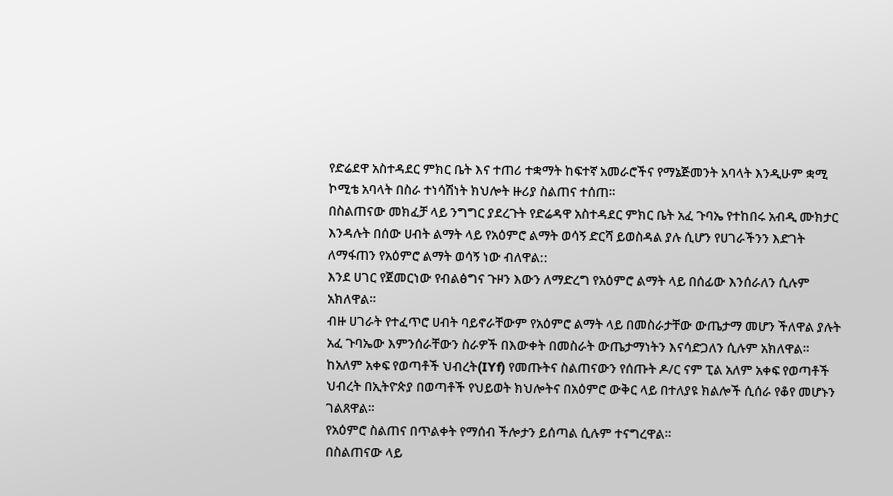የድሬደዋ አስተዳደር ምክር ቤት እና ተጠሪ ተቋማት ከፍተኛ አመራሮችና የማኔጅመንት አባላት እንዲሁም ቋሚ ኮሚቴ አባላት በስራ ተነሳሽነት ክህሎት ዙሪያ ስልጠና ተሰጠ።
በስልጠናው መክፈቻ ላይ ንግግር ያደረጉት የድሬዳዋ አስተዳደር ምክር ቤት አፈ ጉባኤ የተከበሩ አብዲ ሙክታር እንዳሉት በሰው ሀብት ልማት ላይ የአዕምሮ ልማት ወሳኝ ድርሻ ይወስዳል ያሉ ሲሆን የሀገራችንን እድገት ለማፋጠን የአዕምሮ ልማት ወሳኝ ነው ብለዋል::
እንደ ሀገር የጀመርነው የብልፅግና ጉዞን እውን ለማድረግ የአዕምሮ ልማት ላይ በሰፊው እንሰራለን ሲሉም አክለዋል።
ብዙ ሀገራት የተፈጥሮ ሀብት ባይኖራቸውም የአዕምሮ ልማት ላይ በመስራታቸው ውጤታማ መሆን ችለዋል ያሉት አፈ ጉባኤው እምንሰራቸውን ስራዎች በእውቀት በመስራት ውጤታማነትን እናሳድጋለን ሲሉም አክለዋል።
ከአለም አቀፍ የወጣቶች ህብረት(IYf) የመጡትና ስልጠናውን የሰጡት ዶ/ር ናም ፒል አለም አቀፍ የወጣቶች ህብረት በኢትዮጵያ በወጣቶች የህይወት ክህሎትና በአዕምሮ ውቅር ላይ በተለያዩ ክልሎች ሲሰራ የቆየ መሆኑን ገልጸዋል።
የአዕምሮ ስልጠና በጥልቀት የማሰብ ችሎታን ይሰጣል ሲሉም ተናግረዋል።
በስልጠናው ላይ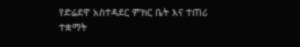የድሬደዋ አስተዳደር ምክር ቤት እና ተጠሪ ተቋማት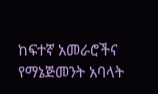ከፍተኛ አመራሮችና የማኔጅመንት አባላት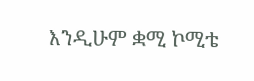እንዲሁም ቋሚ ኮሚቴ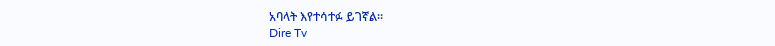አባላት እየተሳተፉ ይገኛል።
Dire Tv